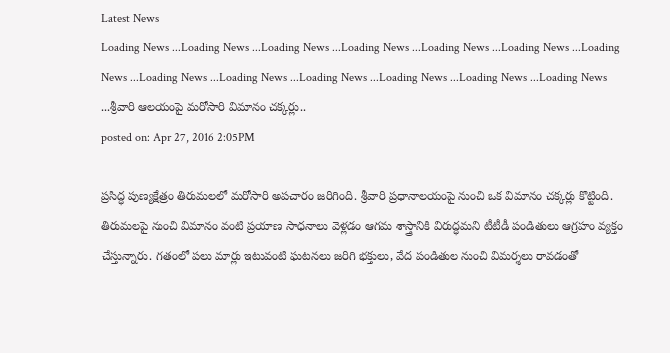Latest News
Loading News ...Loading News ...Loading News ...Loading News ...Loading News ...Loading News ...Loading News ...Loading News ...Loading News ...Loading News ...Loading News ...Loading News ...Loading News ...శ్రీవారి ఆలయంపై మరోసారి విమానం చక్కర్లు..
posted on: Apr 27, 2016 2:05PM

ప్రసిద్ధ పుణ్యక్షేత్రం తిరుమలలో మరోసారి అపచారం జరిగింది. శ్రీవారి ప్రధానాలయంపై నుంచి ఒక విమానం చక్కర్లు కొట్టింది. తిరుమలపై నుంచి విమానం వంటి ప్రయాణ సాధనాలు వెళ్లడం ఆగమ శాస్త్రానికి విరుద్ధమని టీటీడీ పండితులు ఆగ్రహం వ్యక్తం చేస్తున్నారు. గతంలో పలు మార్లు ఇటువంటి ఘటనలు జరిగి భక్తులు, వేద పండితుల నుంచి విమర్శలు రావడంతో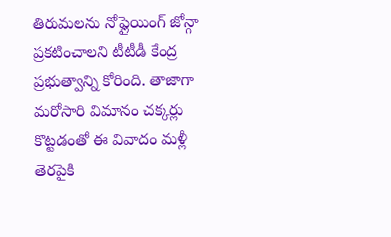తిరుమలను నోఫ్లైయింగ్ జోన్గా ప్రకటించాలని టీటీడీ కేంద్ర ప్రభుత్వాన్ని కోరింది. తాజాగా మరోసారి విమానం చక్కర్లు కొట్టడంతో ఈ వివాదం మళ్లీ తెరపైకి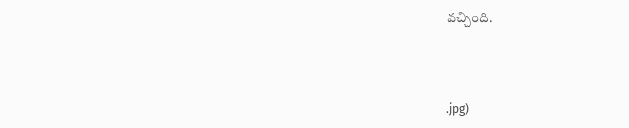వచ్చింది.



.jpg)